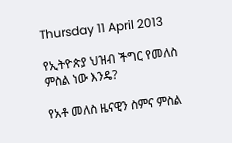Thursday 11 April 2013

የኢትዮጵያ ህዝብ ችግር የመለስ ምስል ነው እንዴ?

የአቶ መለስ ዜናዊን ስምና ምስል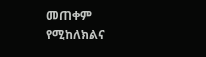መጠቀም የሚከለክልና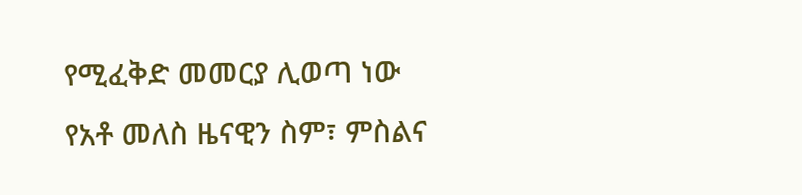የሚፈቅድ መመርያ ሊወጣ ነው
የአቶ መለስ ዜናዊን ስም፣ ምስልና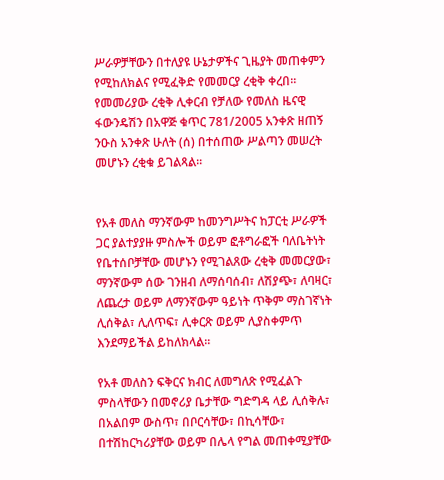ሥራዎቻቸውን በተለያዩ ሁኔታዎችና ጊዜያት መጠቀምን የሚከለክልና የሚፈቅድ የመመርያ ረቂቅ ቀረበ፡፡
የመመሪያው ረቂቅ ሊቀርብ የቻለው የመለስ ዜናዊ ፋውንዴሽን በአዋጅ ቁጥር 781/2005 አንቀጽ ዘጠኝ ንዑስ አንቀጽ ሁለት (ሰ) በተሰጠው ሥልጣን መሠረት መሆኑን ረቂቁ ይገልጻል፡፡


የአቶ መለስ ማንኛውም ከመንግሥትና ከፓርቲ ሥራዎች ጋር ያልተያያዙ ምስሎች ወይም ፎቶግራፎች ባለቤትነት የቤተሰቦቻቸው መሆኑን የሚገልጸው ረቂቅ መመርያው፣ ማንኛውም ሰው ገንዘብ ለማሰባሰብ፣ ለሽያጭ፣ ለባዛር፣ ለጨረታ ወይም ለማንኛውም ዓይነት ጥቅም ማስገኛነት ሊሰቅል፣ ሊለጥፍ፣ ሊቀርጽ ወይም ሊያስቀምጥ እንደማይችል ይከለክላል፡፡

የአቶ መለስን ፍቅርና ክብር ለመግለጽ የሚፈልጉ ምስላቸውን በመኖሪያ ቤታቸው ግድግዳ ላይ ሊሰቅሉ፣ በአልበም ውስጥ፣ በቦርሳቸው፣ በኪሳቸው፣ በተሽከርካሪያቸው ወይም በሌላ የግል መጠቀሚያቸው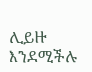ሊይዙ እንደሚችሉ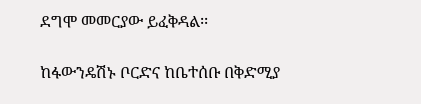ደግሞ መመርያው ይፈቅዳል፡፡

ከፋውንዴሽኑ ቦርድና ከቤተሰቡ በቅድሚያ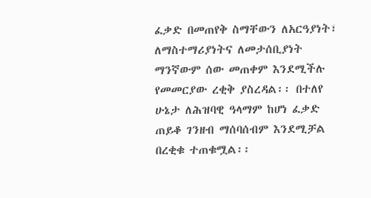ፈቃድ በመጠየቅ ስማቸውን ለአርዓያነት፣ ለማስተማሪያነትና ለመታሰቢያነት ማንኛውም ሰው መጠቀም እንደሚችሉ የመመርያው ረቂቅ ያስረዳል፡፡ በተለየ ሁኔታ ለሕዝባዊ ዓላማም ከሆነ ፈቃድ ጠይቆ ገንዘብ ማሰባሰብም እንደሚቻል በረቂቁ ተጠቁሟል፡፡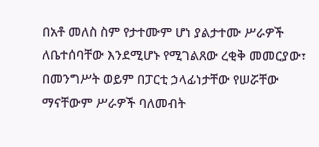በአቶ መለስ ስም የታተሙም ሆነ ያልታተሙ ሥራዎች ለቤተሰባቸው እንደሚሆኑ የሚገልጸው ረቂቅ መመርያው፣ በመንግሥት ወይም በፓርቲ ኃላፊነታቸው የሠሯቸው ማናቸውም ሥራዎች ባለመብት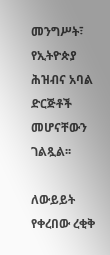መንግሥት፣ የኢትዮጵያ ሕዝብና አባል ድርጅቶች መሆናቸውን ገልጿል፡፡

ለውይይት የቀረበው ረቂቅ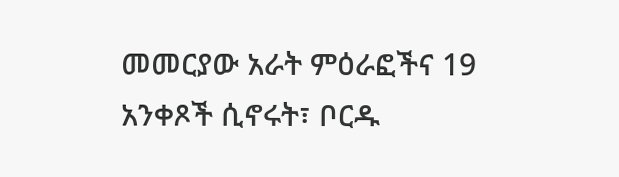መመርያው አራት ምዕራፎችና 19 አንቀጾች ሲኖሩት፣ ቦርዱ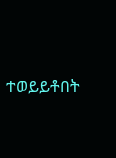ተወይይቶበት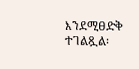እንደሚፀድቅ ተገልጿል፡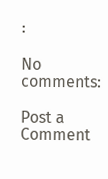፡

No comments:

Post a Comment